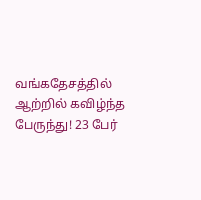வங்கதேசத்தில் ஆற்றில் கவிழ்ந்த பேருந்து! 23 பேர்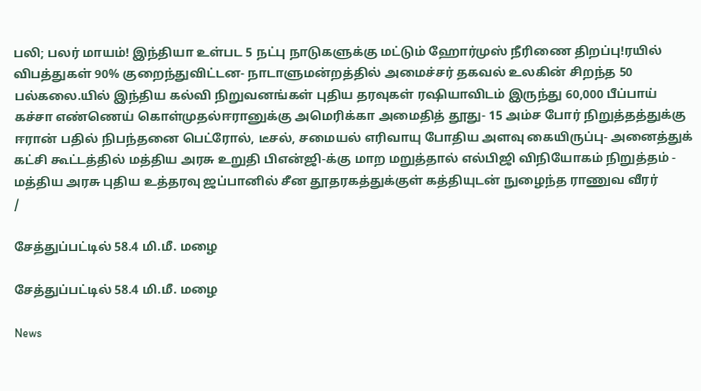பலி; பலர் மாயம்! இந்தியா உள்பட 5 நட்பு நாடுகளுக்கு மட்டும் ஹோர்முஸ் நீரிணை திறப்பு!ரயில் விபத்துகள் 90% குறைந்துவிட்டன- நாடாளுமன்றத்தில் அமைச்சர் தகவல் உலகின் சிறந்த 50 பல்கலை.யில் இந்திய கல்வி நிறுவனங்கள் புதிய தரவுகள் ரஷியாவிடம் இருந்து 60,000 பீப்பாய் கச்சா எண்ணெய் கொள்முதல்ஈரானுக்கு அமெரிக்கா அமைதித் தூது- 15 அம்ச போர் நிறுத்தத்துக்கு ஈரான் பதில் நிபந்தனை பெட்ரோல், டீசல், சமையல் எரிவாயு போதிய அளவு கையிருப்பு- அனைத்துக் கட்சி கூட்டத்தில் மத்திய அரசு உறுதி பிஎன்ஜி-க்கு மாற மறுத்தால் எல்பிஜி விநியோகம் நிறுத்தம் - மத்திய அரசு புதிய உத்தரவு ஜப்பானில் சீன தூதரகத்துக்குள் கத்தியுடன் நுழைந்த ராணுவ வீரர்
/

சேத்துப்பட்டில் 58.4 மி.மீ. மழை

சேத்துப்பட்டில் 58.4 மி.மீ. மழை

News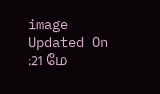image
Updated On :21 மே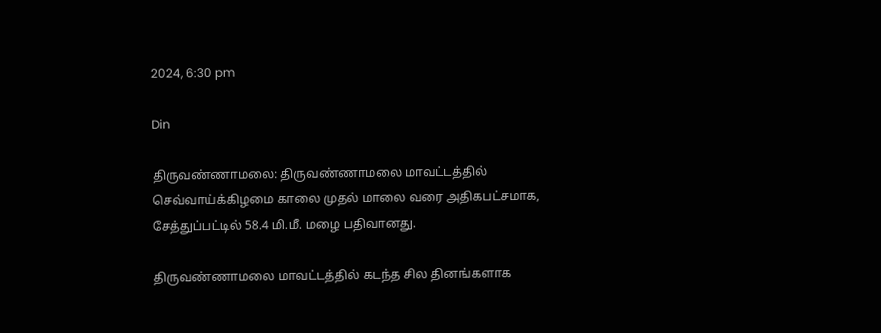2024, 6:30 pm

Din

திருவண்ணாமலை: திருவண்ணாமலை மாவட்டத்தில் செவ்வாய்க்கிழமை காலை முதல் மாலை வரை அதிகபட்சமாக, சேத்துப்பட்டில் 58.4 மி.மீ. மழை பதிவானது.

திருவண்ணாமலை மாவட்டத்தில் கடந்த சில தினங்களாக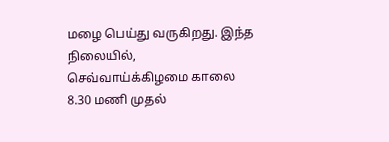மழை பெய்து வருகிறது. இந்த நிலையில், செவ்வாய்க்கிழமை காலை 8.30 மணி முதல்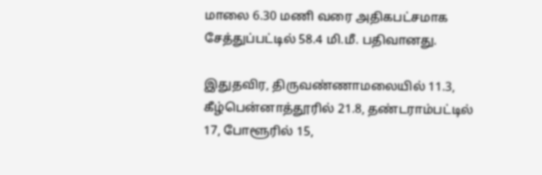மாலை 6.30 மணி வரை அதிகபட்சமாக சேத்துப்பட்டில் 58.4 மி.மீ. பதிவானது.

இதுதவிர, திருவண்ணாமலையில் 11.3, கீழ்பென்னாத்தூரில் 21.8, தண்டராம்பட்டில் 17, போளூரில் 15,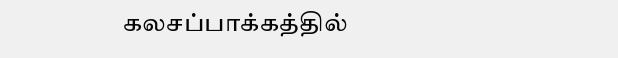கலசப்பாக்கத்தில்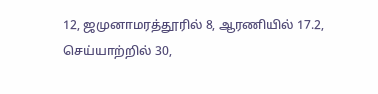12, ஜமுனாமரத்தூரில் 8, ஆரணியில் 17.2, செய்யாற்றில் 30,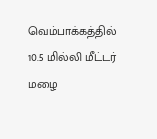வெம்பாக்கத்தில் 10.5 மில்லி மீட்டர் மழை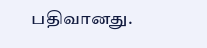பதிவானது.